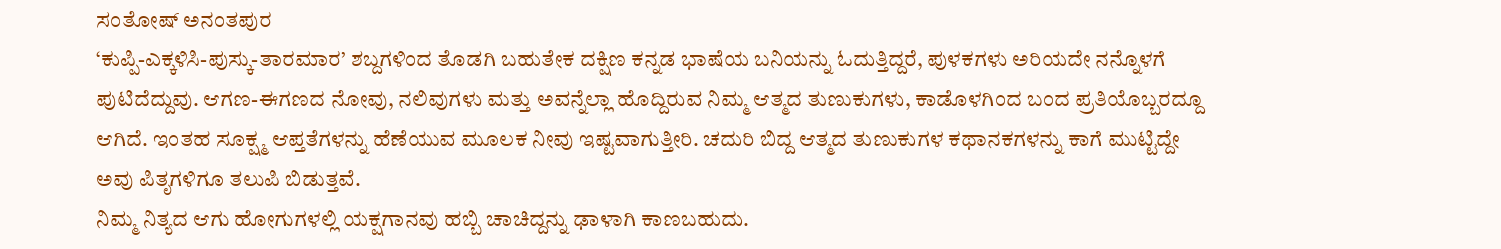ಸಂತೋಷ್ ಅನಂತಪುರ
‘ಕುಪ್ಪಿ-ಎಕ್ಕಳಿಸಿ-ಪುಸ್ಕು-ತಾರಮಾರ’ ಶಬ್ದಗಳಿಂದ ತೊಡಗಿ ಬಹುತೇಕ ದಕ್ಷಿಣ ಕನ್ನಡ ಭಾಷೆಯ ಬನಿಯನ್ನು ಓದುತ್ತಿದ್ದರೆ, ಪುಳಕಗಳು ಅರಿಯದೇ ನನ್ನೊಳಗೆ ಪುಟಿದೆದ್ದುವು. ಆಗಣ-ಈಗಣದ ನೋವು, ನಲಿವುಗಳು ಮತ್ತು ಅವನ್ನೆಲ್ಲಾ ಹೊದ್ದಿರುವ ನಿಮ್ಮ ಆತ್ಮದ ತುಣುಕುಗಳು, ಕಾಡೊಳಗಿಂದ ಬಂದ ಪ್ರತಿಯೊಬ್ಬರದ್ದೂ ಆಗಿದೆ. ಇಂತಹ ಸೂಕ್ಷ್ಮ ಆಪ್ತತೆಗಳನ್ನು ಹೆಣೆಯುವ ಮೂಲಕ ನೀವು ಇಷ್ಟವಾಗುತ್ತೀರಿ. ಚದುರಿ ಬಿದ್ದ ಆತ್ಮದ ತುಣುಕುಗಳ ಕಥಾನಕಗಳನ್ನು ಕಾಗೆ ಮುಟ್ಟಿದ್ದೇ ಅವು ಪಿತೃಗಳಿಗೂ ತಲುಪಿ ಬಿಡುತ್ತವೆ.
ನಿಮ್ಮ ನಿತ್ಯದ ಆಗು ಹೋಗುಗಳಲ್ಲಿ ಯಕ್ಷಗಾನವು ಹಬ್ಬಿ ಚಾಚಿದ್ದನ್ನು ಢಾಳಾಗಿ ಕಾಣಬಹುದು.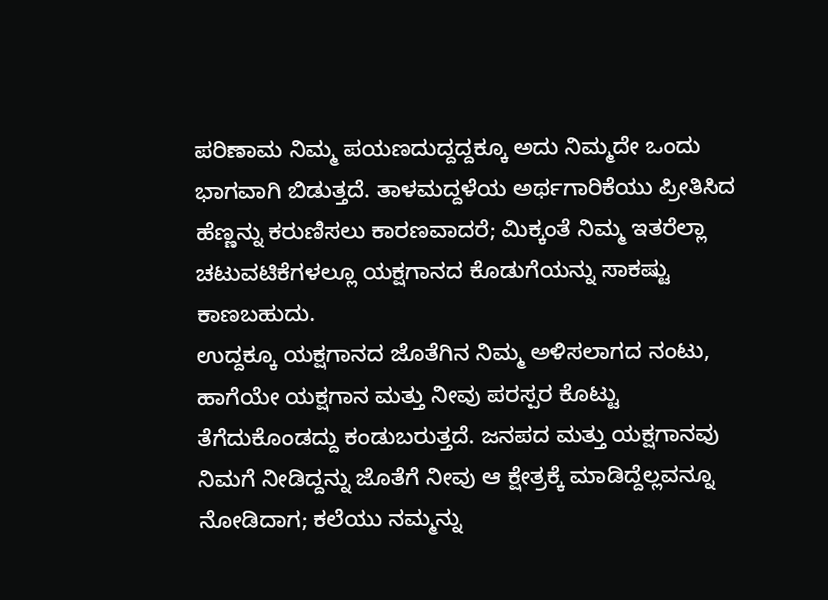ಪರಿಣಾಮ ನಿಮ್ಮ ಪಯಣದುದ್ದದ್ದಕ್ಕೂ ಅದು ನಿಮ್ಮದೇ ಒಂದು ಭಾಗವಾಗಿ ಬಿಡುತ್ತದೆ. ತಾಳಮದ್ದಳೆಯ ಅರ್ಥಗಾರಿಕೆಯು ಪ್ರೀತಿಸಿದ ಹೆಣ್ಣನ್ನು ಕರುಣಿಸಲು ಕಾರಣವಾದರೆ; ಮಿಕ್ಕಂತೆ ನಿಮ್ಮ ಇತರೆಲ್ಲಾ ಚಟುವಟಿಕೆಗಳಲ್ಲೂ ಯಕ್ಷಗಾನದ ಕೊಡುಗೆಯನ್ನು ಸಾಕಷ್ಟು ಕಾಣಬಹುದು.
ಉದ್ದಕ್ಕೂ ಯಕ್ಷಗಾನದ ಜೊತೆಗಿನ ನಿಮ್ಮ ಅಳಿಸಲಾಗದ ನಂಟು, ಹಾಗೆಯೇ ಯಕ್ಷಗಾನ ಮತ್ತು ನೀವು ಪರಸ್ಪರ ಕೊಟ್ಟು ತೆಗೆದುಕೊಂಡದ್ದು ಕಂಡುಬರುತ್ತದೆ. ಜನಪದ ಮತ್ತು ಯಕ್ಷಗಾನವು ನಿಮಗೆ ನೀಡಿದ್ದನ್ನು ಜೊತೆಗೆ ನೀವು ಆ ಕ್ಷೇತ್ರಕ್ಕೆ ಮಾಡಿದ್ದೆಲ್ಲವನ್ನೂ ನೋಡಿದಾಗ; ಕಲೆಯು ನಮ್ಮನ್ನು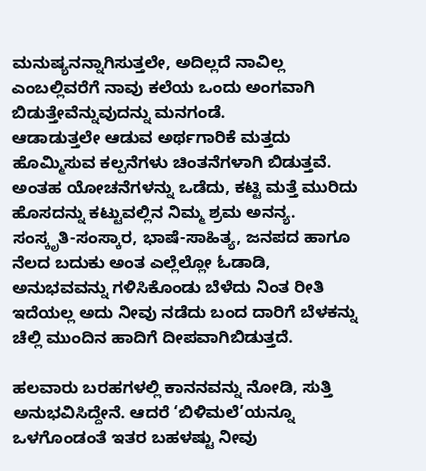ಮನುಷ್ಯನನ್ನಾಗಿಸುತ್ತಲೇ, ಅದಿಲ್ಲದೆ ನಾವಿಲ್ಲ ಎಂಬಲ್ಲಿವರೆಗೆ ನಾವು ಕಲೆಯ ಒಂದು ಅಂಗವಾಗಿ ಬಿಡುತ್ತೇವೆನ್ನುವುದನ್ನು ಮನಗಂಡೆ.
ಆಡಾಡುತ್ತಲೇ ಆಡುವ ಅರ್ಥಗಾರಿಕೆ ಮತ್ತದು ಹೊಮ್ಮಿಸುವ ಕಲ್ಪನೆಗಳು ಚಿಂತನೆಗಳಾಗಿ ಬಿಡುತ್ತವೆ. ಅಂತಹ ಯೋಚನೆಗಳನ್ನು ಒಡೆದು, ಕಟ್ಟಿ ಮತ್ತೆ ಮುರಿದು ಹೊಸದನ್ನು ಕಟ್ಟುವಲ್ಲಿನ ನಿಮ್ಮ ಶ್ರಮ ಅನನ್ಯ. ಸಂಸ್ಕೃತಿ-ಸಂಸ್ಕಾರ, ಭಾಷೆ-ಸಾಹಿತ್ಯ, ಜನಪದ ಹಾಗೂ ನೆಲದ ಬದುಕು ಅಂತ ಎಲ್ಲೆಲ್ಲೋ ಓಡಾಡಿ, ಅನುಭವವನ್ನು ಗಳಿಸಿಕೊಂಡು ಬೆಳೆದು ನಿಂತ ರೀತಿ ಇದೆಯಲ್ಲ ಅದು ನೀವು ನಡೆದು ಬಂದ ದಾರಿಗೆ ಬೆಳಕನ್ನು ಚೆಲ್ಲಿ ಮುಂದಿನ ಹಾದಿಗೆ ದೀಪವಾಗಿಬಿಡುತ್ತದೆ.

ಹಲವಾರು ಬರಹಗಳಲ್ಲಿ ಕಾನನವನ್ನು ನೋಡಿ, ಸುತ್ತಿ ಅನುಭವಿಸಿದ್ದೇನೆ. ಆದರೆ ‘ಬಿಳಿಮಲೆ’ಯನ್ನೂ ಒಳಗೊಂಡಂತೆ ಇತರ ಬಹಳಷ್ಟು ನೀವು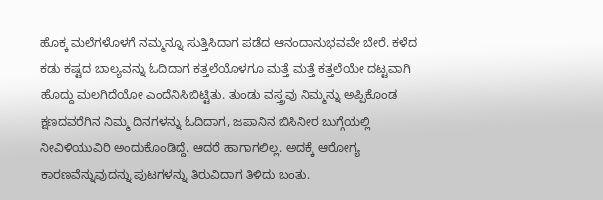ಹೊಕ್ಕ ಮಲೆಗಳೊಳಗೆ ನಮ್ಮನ್ನೂ ಸುತ್ತಿಸಿದಾಗ ಪಡೆದ ಆನಂದಾನುಭವವೇ ಬೇರೆ. ಕಳೆದ ಕಡು ಕಷ್ಟದ ಬಾಲ್ಯವನ್ನು ಓದಿದಾಗ ಕತ್ತಲೆಯೊಳಗೂ ಮತ್ತೆ ಮತ್ತೆ ಕತ್ತಲೆಯೇ ದಟ್ಟವಾಗಿ ಹೊದ್ದು ಮಲಗಿದೆಯೋ ಎಂದೆನಿಸಿಬಿಟ್ಟಿತು. ತುಂಡು ವಸ್ತ್ರವು ನಿಮ್ಮನ್ನು ಅಪ್ಪಿಕೊಂಡ ಕ್ಷಣದವರೆಗಿನ ನಿಮ್ಮ ದಿನಗಳನ್ನು ಓದಿದಾಗ, ಜಪಾನಿನ ಬಿಸಿನೀರ ಬುಗ್ಗೆಯಲ್ಲಿ ನೀವಿಳಿಯುವಿರಿ ಅಂದುಕೊಂಡಿದ್ದೆ. ಆದರೆ ಹಾಗಾಗಲಿಲ್ಲ. ಅದಕ್ಕೆ ಆರೋಗ್ಯ ಕಾರಣವೆನ್ನುವುದನ್ನು ಪುಟಗಳನ್ನು ತಿರುವಿದಾಗ ತಿಳಿದು ಬಂತು.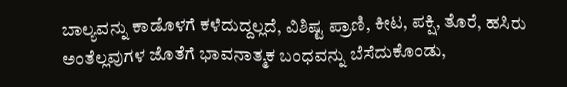ಬಾಲ್ಯವನ್ನು ಕಾಡೊಳಗೆ ಕಳೆದುದ್ದಲ್ಲದೆ, ವಿಶಿಷ್ಟ ಪ್ರಾಣಿ, ಕೀಟ, ಪಕ್ಷಿ, ತೊರೆ, ಹಸಿರು ಅಂತೆಲ್ಲವುಗಳ ಜೊತೆಗೆ ಭಾವನಾತ್ಮಕ ಬಂಧವನ್ನು ಬೆಸೆದುಕೊಂಡು,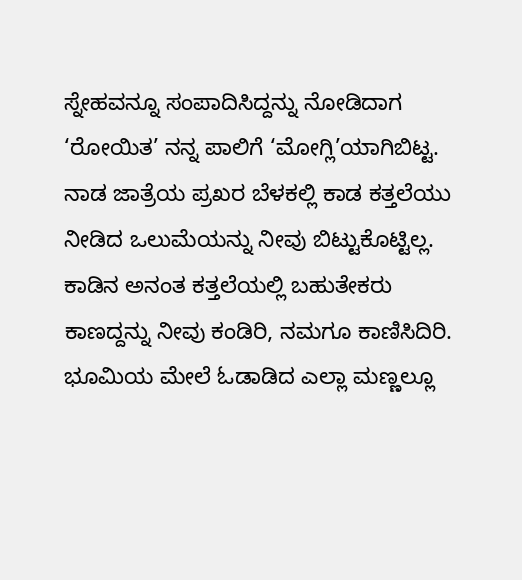ಸ್ನೇಹವನ್ನೂ ಸಂಪಾದಿಸಿದ್ದನ್ನು ನೋಡಿದಾಗ ‘ರೋಯಿತ’ ನನ್ನ ಪಾಲಿಗೆ ‘ಮೋಗ್ಲಿ’ಯಾಗಿಬಿಟ್ಟ. ನಾಡ ಜಾತ್ರೆಯ ಪ್ರಖರ ಬೆಳಕಲ್ಲಿ ಕಾಡ ಕತ್ತಲೆಯು ನೀಡಿದ ಒಲುಮೆಯನ್ನು ನೀವು ಬಿಟ್ಟುಕೊಟ್ಟಿಲ್ಲ. ಕಾಡಿನ ಅನಂತ ಕತ್ತಲೆಯಲ್ಲಿ ಬಹುತೇಕರು ಕಾಣದ್ದನ್ನು ನೀವು ಕಂಡಿರಿ, ನಮಗೂ ಕಾಣಿಸಿದಿರಿ.
ಭೂಮಿಯ ಮೇಲೆ ಓಡಾಡಿದ ಎಲ್ಲಾ ಮಣ್ಣಲ್ಲೂ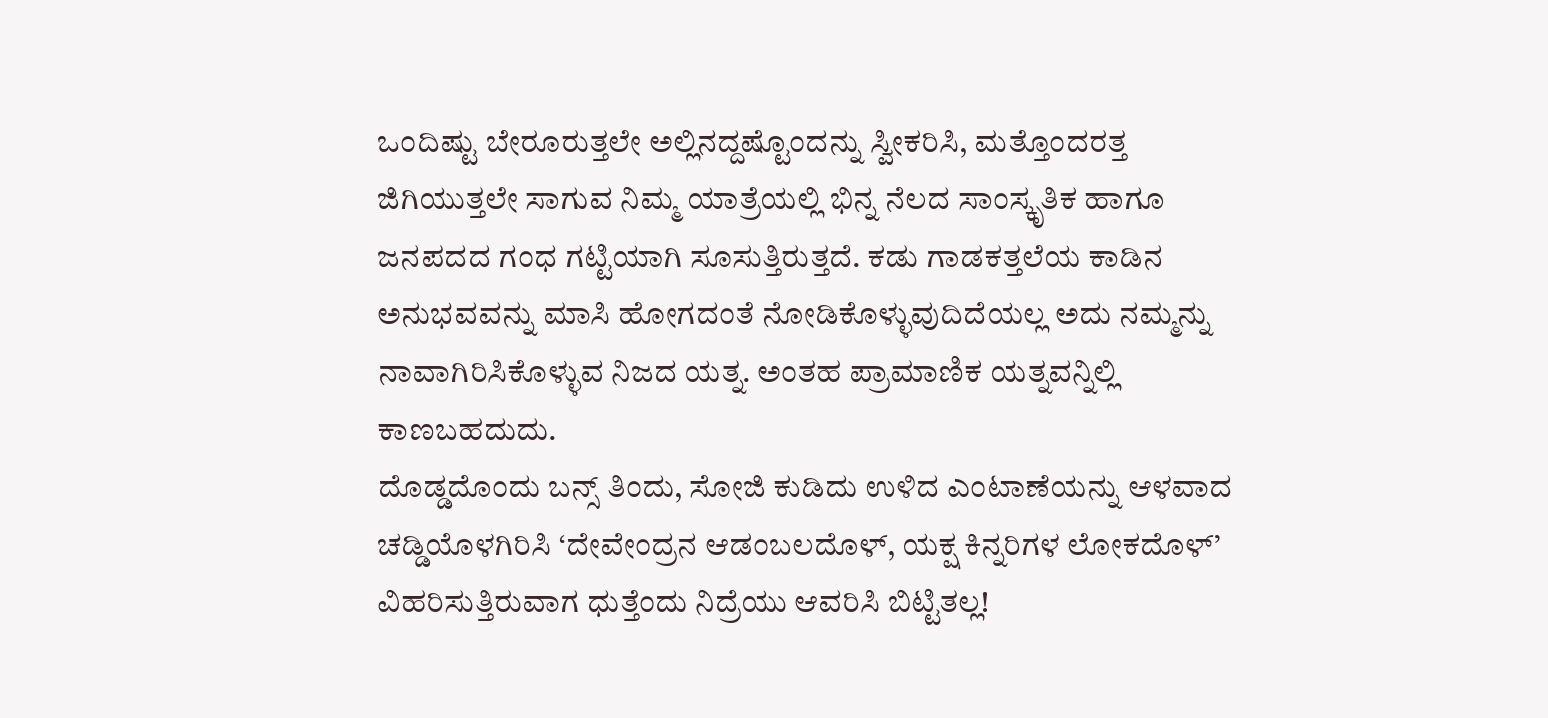ಒಂದಿಷ್ಟು ಬೇರೂರುತ್ತಲೇ ಅಲ್ಲಿನದ್ದಷ್ಟೊಂದನ್ನು ಸ್ವೀಕರಿಸಿ, ಮತ್ತೊಂದರತ್ತ ಜಿಗಿಯುತ್ತಲೇ ಸಾಗುವ ನಿಮ್ಮ ಯಾತ್ರೆಯಲ್ಲಿ ಭಿನ್ನ ನೆಲದ ಸಾಂಸ್ಕೃತಿಕ ಹಾಗೂ ಜನಪದದ ಗಂಧ ಗಟ್ಟಿಯಾಗಿ ಸೂಸುತ್ತಿರುತ್ತದೆ. ಕಡು ಗಾಡಕತ್ತಲೆಯ ಕಾಡಿನ ಅನುಭವವನ್ನು ಮಾಸಿ ಹೋಗದಂತೆ ನೋಡಿಕೊಳ್ಳುವುದಿದೆಯಲ್ಲ ಅದು ನಮ್ಮನ್ನು ನಾವಾಗಿರಿಸಿಕೊಳ್ಳುವ ನಿಜದ ಯತ್ನ. ಅಂತಹ ಪ್ರಾಮಾಣಿಕ ಯತ್ನವನ್ನಿಲ್ಲಿ ಕಾಣಬಹದುದು.
ದೊಡ್ಡದೊಂದು ಬನ್ಸ್ ತಿಂದು, ಸೋಜಿ ಕುಡಿದು ಉಳಿದ ಎಂಟಾಣೆಯನ್ನು ಆಳವಾದ ಚಡ್ಡಿಯೊಳಗಿರಿಸಿ ‘ದೇವೇಂದ್ರನ ಆಡಂಬಲದೊಳ್, ಯಕ್ಷ ಕಿನ್ನರಿಗಳ ಲೋಕದೊಳ್’ ವಿಹರಿಸುತ್ತಿರುವಾಗ ಧುತ್ತೆಂದು ನಿದ್ರೆಯು ಆವರಿಸಿ ಬಿಟ್ಟಿತಲ್ಲ!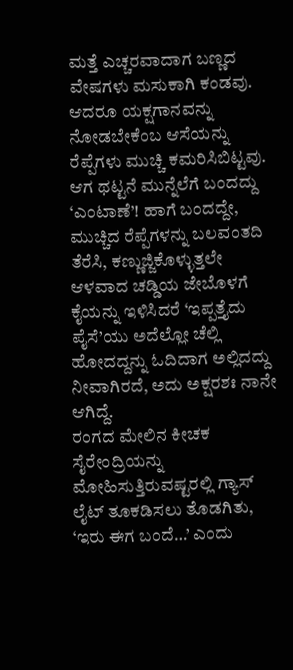ಮತ್ತೆ ಎಚ್ಚರವಾದಾಗ ಬಣ್ಣದ ವೇಷಗಳು ಮಸುಕಾಗಿ ಕಂಡವು. ಆದರೂ ಯಕ್ಷಗಾನವನ್ನು ನೋಡಬೇಕೆಂಬ ಆಸೆಯನ್ನು ರೆಪ್ಪೆಗಳು ಮುಚ್ಚಿ ಕಮರಿಸಿಬಿಟ್ಟವು. ಆಗ ಥಟ್ಟನೆ ಮುನ್ನೆಲೆಗೆ ಬಂದದ್ದು ‘ಎಂಟಾಣೆ’! ಹಾಗೆ ಬಂದದ್ದೇ, ಮುಚ್ಚಿದ ರೆಪ್ಪೆಗಳನ್ನು ಬಲವಂತದಿ ತೆರೆಸಿ, ಕಣ್ಣುಜ್ಜಿಕೊಳ್ಳುತ್ತಲೇ ಆಳವಾದ ಚಡ್ಡಿಯ ಜೇಬೊಳಗೆ ಕೈಯನ್ನು ಇಳಿಸಿದರೆ ‘ಇಪ್ಪತ್ತೈದು ಪೈಸೆ’ಯು ಅದೆಲ್ಲೋ ಚೆಲ್ಲಿ ಹೋದದ್ದನ್ನು ಓದಿದಾಗ ಅಲ್ಲಿದದ್ದು ನೀವಾಗಿರದೆ, ಅದು ಅಕ್ಷರಶಃ ನಾನೇ ಆಗಿದ್ದೆ.
ರಂಗದ ಮೇಲಿನ ಕೀಚಕ ಸೈರೇಂದ್ರಿಯನ್ನು ಮೋಹಿಸುತ್ತಿರುವಷ್ಟರಲ್ಲಿ ಗ್ಯಾಸ್ ಲೈಟ್ ತೂಕಡಿಸಲು ತೊಡಗಿತು, ‘ಇರು ಈಗ ಬಂದೆ…’ ಎಂದು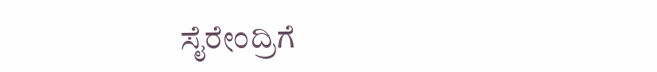ಸೈರೇಂದ್ರಿಗೆ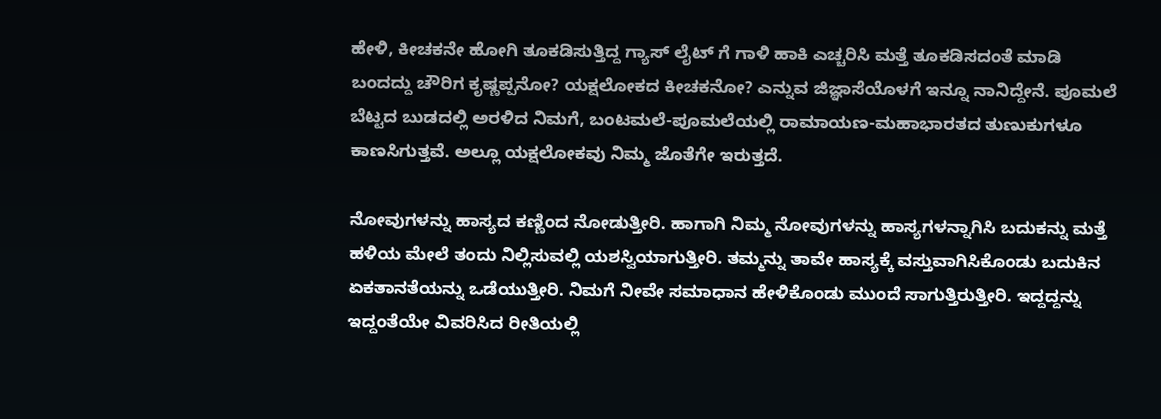ಹೇಳಿ, ಕೀಚಕನೇ ಹೋಗಿ ತೂಕಡಿಸುತ್ತಿದ್ದ ಗ್ಯಾಸ್ ಲೈಟ್ ಗೆ ಗಾಳಿ ಹಾಕಿ ಎಚ್ಚರಿಸಿ ಮತ್ತೆ ತೂಕಡಿಸದಂತೆ ಮಾಡಿ ಬಂದದ್ದು ಚೌರಿಗ ಕೃಷ್ಣಪ್ಪನೋ? ಯಕ್ಷಲೋಕದ ಕೀಚಕನೋ? ಎನ್ನುವ ಜಿಜ್ಞಾಸೆಯೊಳಗೆ ಇನ್ನೂ ನಾನಿದ್ದೇನೆ. ಪೂಮಲೆ ಬೆಟ್ಟದ ಬುಡದಲ್ಲಿ ಅರಳಿದ ನಿಮಗೆ, ಬಂಟಮಲೆ-ಪೂಮಲೆಯಲ್ಲಿ ರಾಮಾಯಣ-ಮಹಾಭಾರತದ ತುಣುಕುಗಳೂ ಕಾಣಸಿಗುತ್ತವೆ. ಅಲ್ಲೂ ಯಕ್ಷಲೋಕವು ನಿಮ್ಮ ಜೊತೆಗೇ ಇರುತ್ತದೆ.

ನೋವುಗಳನ್ನು ಹಾಸ್ಯದ ಕಣ್ಣಿಂದ ನೋಡುತ್ತೀರಿ. ಹಾಗಾಗಿ ನಿಮ್ಮ ನೋವುಗಳನ್ನು ಹಾಸ್ಯಗಳನ್ನಾಗಿಸಿ ಬದುಕನ್ನು ಮತ್ತೆ ಹಳಿಯ ಮೇಲೆ ತಂದು ನಿಲ್ಲಿಸುವಲ್ಲಿ ಯಶಸ್ವಿಯಾಗುತ್ತೀರಿ. ತಮ್ಮನ್ನು ತಾವೇ ಹಾಸ್ಯಕ್ಕೆ ವಸ್ತುವಾಗಿಸಿಕೊಂಡು ಬದುಕಿನ ಏಕತಾನತೆಯನ್ನು ಒಡೆಯುತ್ತೀರಿ. ನಿಮಗೆ ನೀವೇ ಸಮಾಧಾನ ಹೇಳಿಕೊಂಡು ಮುಂದೆ ಸಾಗುತ್ತಿರುತ್ತೀರಿ. ಇದ್ದದ್ದನ್ನು ಇದ್ದಂತೆಯೇ ವಿವರಿಸಿದ ರೀತಿಯಲ್ಲಿ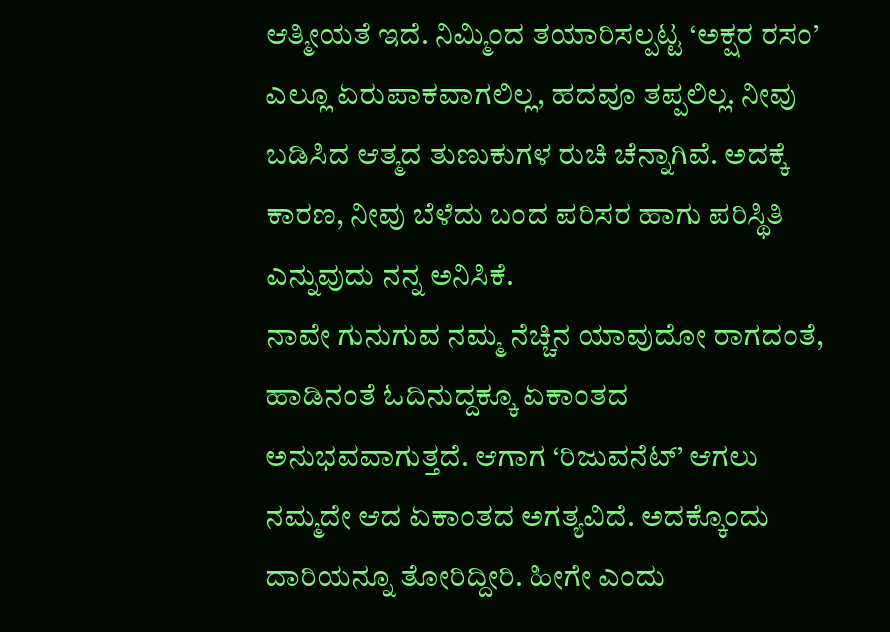ಆತ್ಮೀಯತೆ ಇದೆ. ನಿಮ್ಮಿಂದ ತಯಾರಿಸಲ್ಪಟ್ಟ ‘ಅಕ್ಷರ ರಸಂ’ ಎಲ್ಲೂ ಏರುಪಾಕವಾಗಲಿಲ್ಲ, ಹದವೂ ತಪ್ಪಲಿಲ್ಲ. ನೀವು ಬಡಿಸಿದ ಆತ್ಮದ ತುಣುಕುಗಳ ರುಚಿ ಚೆನ್ನಾಗಿವೆ. ಅದಕ್ಕೆ ಕಾರಣ, ನೀವು ಬೆಳೆದು ಬಂದ ಪರಿಸರ ಹಾಗು ಪರಿಸ್ಥಿತಿ ಎನ್ನುವುದು ನನ್ನ ಅನಿಸಿಕೆ.
ನಾವೇ ಗುನುಗುವ ನಮ್ಮ ನೆಚ್ಚಿನ ಯಾವುದೋ ರಾಗದಂತೆ, ಹಾಡಿನಂತೆ ಓದಿನುದ್ದಕ್ಕೂ ಏಕಾಂತದ ಅನುಭವವಾಗುತ್ತದೆ. ಆಗಾಗ ‘ರಿಜುವನೆಟ್’ ಆಗಲು ನಮ್ಮದೇ ಆದ ಏಕಾಂತದ ಅಗತ್ಯವಿದೆ. ಅದಕ್ಕೊಂದು ದಾರಿಯನ್ನೂ ತೋರಿದ್ದೀರಿ. ಹೀಗೇ ಎಂದು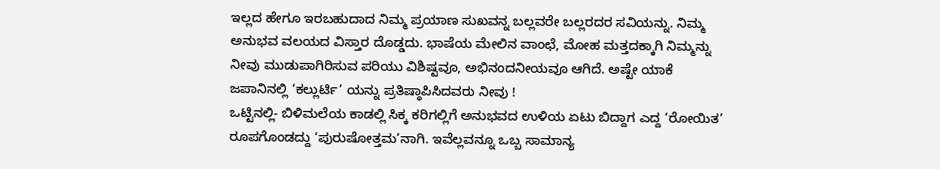ಇಲ್ಲದ ಹೇಗೂ ಇರಬಹುದಾದ ನಿಮ್ಮ ಪ್ರಯಾಣ ಸುಖವನ್ನ ಬಲ್ಲವರೇ ಬಲ್ಲರದರ ಸವಿಯನ್ನು. ನಿಮ್ಮ ಅನುಭವ ವಲಯದ ವಿಸ್ತಾರ ದೊಡ್ಡದು. ಭಾಷೆಯ ಮೇಲಿನ ವಾಂಛೆ, ಮೋಹ ಮತ್ತದಕ್ಕಾಗಿ ನಿಮ್ಮನ್ನು ನೀವು ಮುಡುಪಾಗಿರಿಸುವ ಪರಿಯು ವಿಶಿಷ್ಟವೂ, ಅಭಿನಂದನೀಯವೂ ಆಗಿದೆ. ಅಷ್ಟೇ ಯಾಕೆ ಜಪಾನಿನಲ್ಲಿ ‘ಕಲ್ಲುರ್ಟಿ’ ಯನ್ನು ಪ್ರತಿಷ್ಠಾಪಿಸಿದವರು ನೀವು !
ಒಟ್ಟಿನಲ್ಲಿ- ಬಿಳಿಮಲೆಯ ಕಾಡಲ್ಲಿ ಸಿಕ್ಕ ಕರಿಗಲ್ಲಿಗೆ ಅನುಭವದ ಉಳಿಯ ಏಟು ಬಿದ್ದಾಗ ಎದ್ದ ‘ರೋಯಿತ’ ರೂಪಗೊಂಡದ್ದು ‘ಪುರುಷೋತ್ತಮ’ನಾಗಿ. ಇವೆಲ್ಲವನ್ನೂ ಒಬ್ಬ ಸಾಮಾನ್ಯ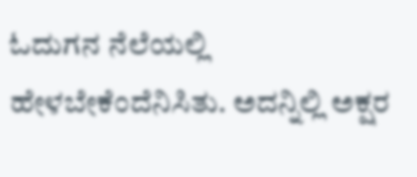ಓದುಗನ ನೆಲೆಯಲ್ಲಿ ಹೇಳಬೇಕೆಂದೆನಿಸಿತು. ಅದನ್ನಿಲ್ಲಿ ಅಕ್ಷರ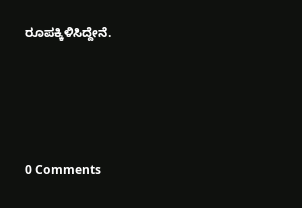ರೂಪಕ್ಕಿಳಿಸಿದ್ದೇನೆ.






0 Comments